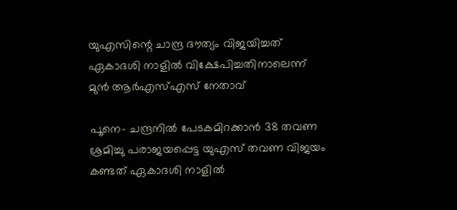യുഎസിന്റെ ചാന്ദ്ര ദൗത്യം വിജയിച്ചത് ഏകാദശി നാളില്‍ വിക്ഷേപിച്ചതിനാലെന്ന് മുന്‍ ആര്‍എസ്എസ് നേതാവ്

പൂനെ- ചന്ദ്രനില്‍ പേടകമിറക്കാന്‍ 38 തവണ ശ്രമിച്ചു പരാജയപ്പെട്ട യുഎസ് തവണ വിജയം കണ്ടത് ഏകാദശി നാളില്‍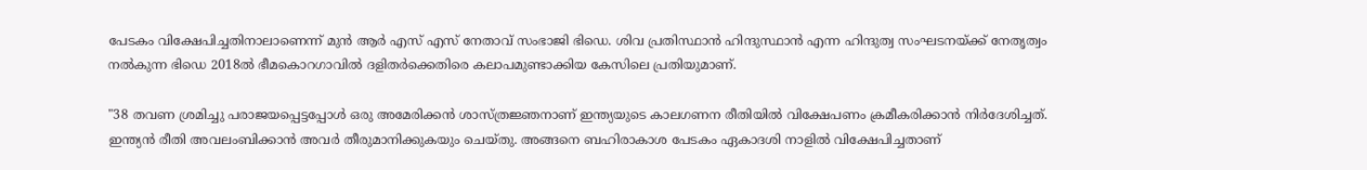പേടകം വിക്ഷേപിച്ചതിനാലാണെന്ന് മുന്‍ ആര്‍ എസ് എസ് നേതാവ് സംഭാജി ഭിഡെ. ശിവ പ്രതിസ്ഥാന്‍ ഹിന്ദുസ്ഥാന്‍ എന്ന ഹിന്ദുത്വ സംഘടനയ്ക്ക് നേതൃത്വം നല്‍കുന്ന ഭിഡെ 2018ല്‍ ഭീമകൊറഗാവില്‍ ദളിതര്‍ക്കെതിരെ കലാപമുണ്ടാക്കിയ കേസിലെ പ്രതിയുമാണ്.

"38 തവണ ശ്രമിച്ചു പരാജയപ്പെട്ടപ്പോള്‍ ഒരു അമേരിക്കന്‍ ശാസ്ത്രജ്ഞനാണ് ഇന്ത്യയുടെ കാലഗണന രീതിയില്‍ വിക്ഷേപണം ക്രമീകരിക്കാന്‍ നിര്‍ദേശിച്ചത്. ഇന്ത്യന്‍ രീതി അവലംബിക്കാന്‍ അവര്‍ തീരുമാനിക്കുകയും ചെയ്തു. അങ്ങനെ ബഹിരാകാശ പേടകം ഏകാദശി നാളില്‍ വിക്ഷേപിച്ചതാണ്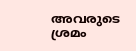അവരുടെ ശ്രമം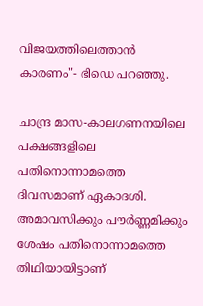വിജയത്തിലെത്താന്‍ കാരണം"- ഭിഡെ പറഞ്ഞു.

ചാന്ദ്ര മാസ-കാലഗണനയിലെ പക്ഷങ്ങളിലെ പതിനൊന്നാമത്തെ ദിവസമാണ് ഏകാദശി. അമാവസിക്കും പൗര്‍ണ്ണമിക്കും ശേഷം പതിനൊന്നാമത്തെ തിഥിയായിട്ടാണ്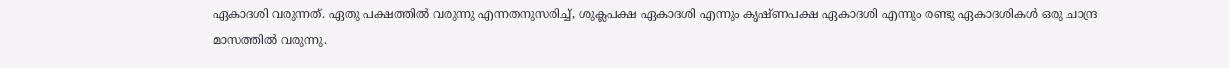ഏകാദശി വരുന്നത്. ഏതു പക്ഷത്തില്‍ വരുന്നു എന്നതനുസരിച്ച്, ശുക്ലപക്ഷ ഏകാദശി എന്നും കൃഷ്ണപക്ഷ ഏകാദശി എന്നും രണ്ടു ഏകാദശികള്‍ ഒരു ചാന്ദ്ര മാസത്തില്‍ വരുന്നു.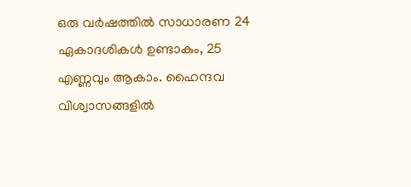ഒരു വര്‍ഷത്തില്‍ സാധാരണ 24 ഏകാദശികള്‍ ഉണ്ടാകും, 25 എണ്ണവും ആകാം. ഹൈന്ദവ വിശ്വാസങ്ങളില്‍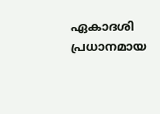ഏകാദശി പ്രധാനമായ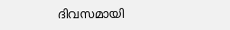ദിവസമായി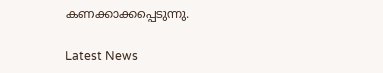കണക്കാക്കപ്പെടുന്നു.

Latest News